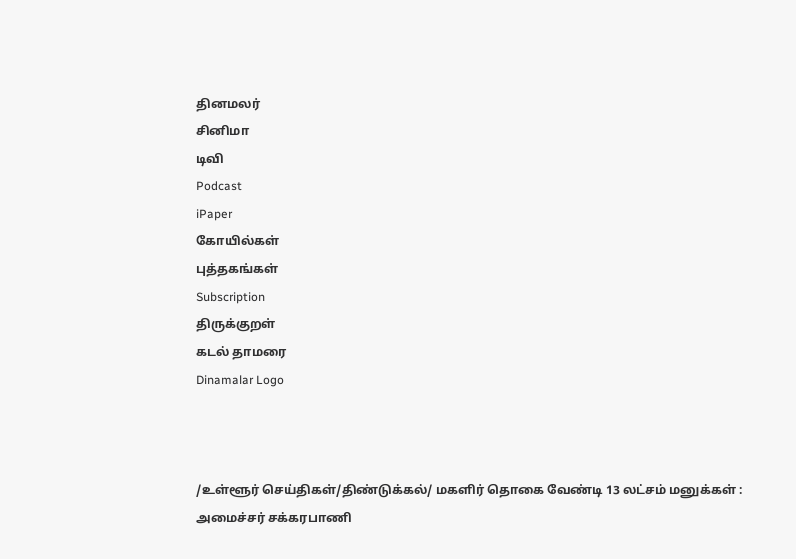தினமலர்
சினிமா
டிவி
Podcast
iPaper
கோயில்கள்
புத்தகங்கள்
Subscription
திருக்குறள்
கடல் தாமரை
Dinamalar Logo



/உள்ளூர் செய்திகள்/திண்டுக்கல்/ மகளிர் தொகை வேண்டி 13 லட்சம் மனுக்கள் : அமைச்சர் சக்கரபாணி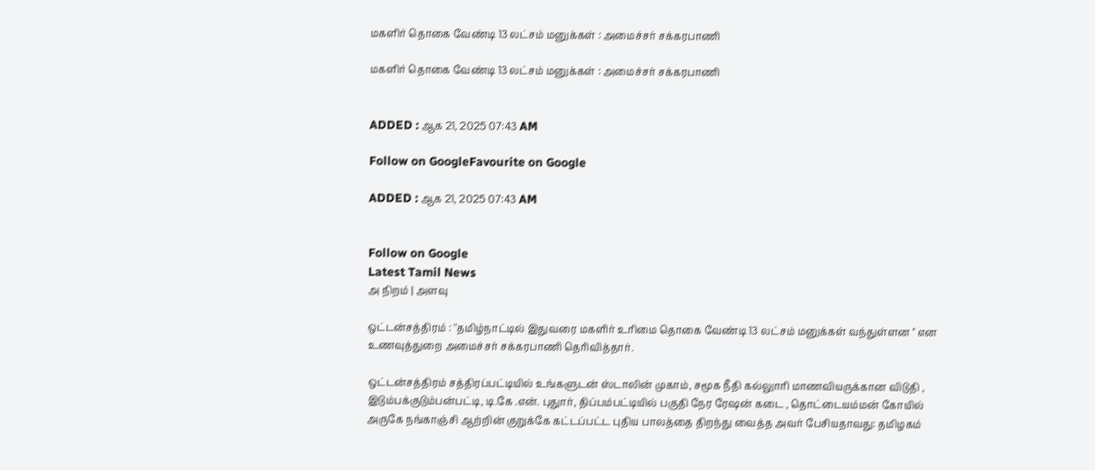மகளிர் தொகை வேண்டி 13 லட்சம் மனுக்கள் : அமைச்சர் சக்கரபாணி

மகளிர் தொகை வேண்டி 13 லட்சம் மனுக்கள் : அமைச்சர் சக்கரபாணி


ADDED : ஆக 21, 2025 07:43 AM

Follow on GoogleFavourite on Google

ADDED : ஆக 21, 2025 07:43 AM


Follow on Google
Latest Tamil News
அ நிறம் | அளவு

ஒட்டன்சத்திரம் : ''தமிழ்நாட்டில் இதுவரை மகளிர் உரிமை தொகை வேண்டி 13 லட்சம் மனுக்கள் வந்துள்ளன '' என உணவுத்துறை அமைச்சர் சக்கரபாணி தெரிவித்தார்.

ஒட்டன்சத்திரம் சத்திரப்பட்டியில் உங்களுடன் ஸ்டாலின் முகாம், சமூக நீதி கல்லுாரி மாணவியருக்கான விடுதி , இடும்பக்குடும்பன்பட்டி, டி.கே .என். புதுார், திப்பம்பட்டியில் பகுதி நேர ரேஷன் கடை , தொட்டையம்மன் கோயில் அருகே நங்காஞ்சி ஆற்றின் குறுக்கே கட்டப்பட்ட புதிய பாலத்தை திறந்து வைத்த அவர் பேசியதாவது: தமிழகம்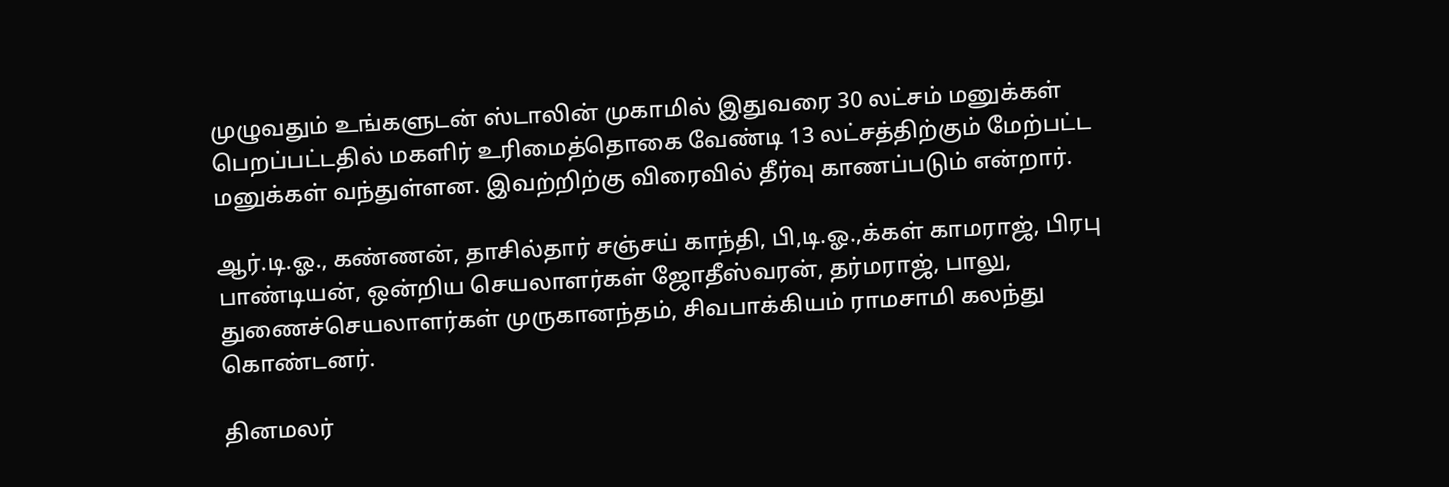முழுவதும் உங்களுடன் ஸ்டாலின் முகாமில் இதுவரை 30 லட்சம் மனுக்கள் பெறப்பட்டதில் மகளிர் உரிமைத்தொகை வேண்டி 13 லட்சத்திற்கும் மேற்பட்ட மனுக்கள் வந்துள்ளன. இவற்றிற்கு விரைவில் தீர்வு காணப்படும் என்றார்.

ஆர்.டி.ஓ., கண்ணன், தாசில்தார் சஞ்சய் காந்தி, பி,டி.ஓ.,க்கள் காமராஜ், பிரபு பாண்டியன், ஒன்றிய செயலாளர்கள் ஜோதீஸ்வரன், தர்மராஜ், பாலு, துணைச்செயலாளர்கள் முருகானந்தம், சிவபாக்கியம் ராமசாமி கலந்து கொண்டனர்.

தினமலர்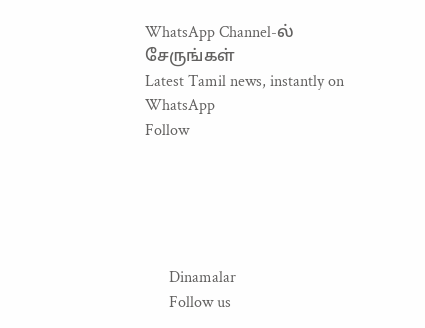WhatsApp Channel-ல் சேருங்கள்
Latest Tamil news, instantly on WhatsApp
Follow





      Dinamalar
      Follow us